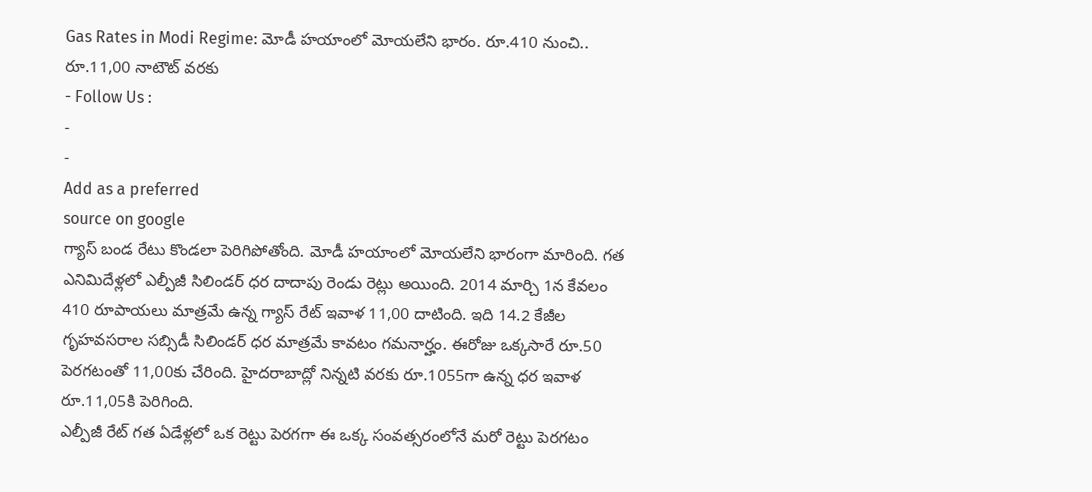Gas Rates in Modi Regime: మోడీ హయాంలో మోయలేని భారం. రూ.410 నుంచి.. రూ.11,00 నాటౌట్ వరకు
- Follow Us :
-
-
Add as a preferred
source on google
గ్యాస్ బండ రేటు కొండలా పెరిగిపోతోంది. మోడీ హయాంలో మోయలేని భారంగా మారింది. గత ఎనిమిదేళ్లలో ఎల్పీజీ సిలిండర్ ధర దాదాపు రెండు రెట్లు అయింది. 2014 మార్చి 1న కేవలం 410 రూపాయలు మాత్రమే ఉన్న గ్యాస్ రేట్ ఇవాళ 11,00 దాటింది. ఇది 14.2 కేజీల గృహవసరాల సబ్సిడీ సిలిండర్ ధర మాత్రమే కావటం గమనార్హం. ఈరోజు ఒక్కసారే రూ.50 పెరగటంతో 11,00కు చేరింది. హైదరాబాద్లో నిన్నటి వరకు రూ.1055గా ఉన్న ధర ఇవాళ రూ.11,05కి పెరిగింది.
ఎల్పీజీ రేట్ గత ఏడేళ్లలో ఒక రెట్టు పెరగగా ఈ ఒక్క సంవత్సరంలోనే మరో రెట్టు పెరగటం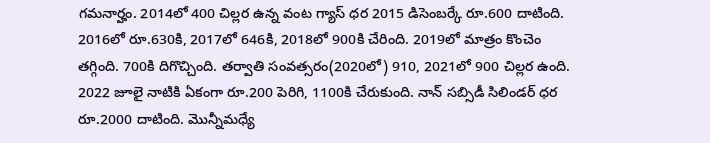గమనార్హం. 2014లో 400 చిల్లర ఉన్న వంట గ్యాస్ ధర 2015 డిసెంబర్కే రూ.600 దాటింది. 2016లో రూ.630కి, 2017లో 646కి, 2018లో 900కి చేరింది. 2019లో మాత్రం కొంచెం తగ్గింది. 700కి దిగొచ్చింది. తర్వాతి సంవత్సరం(2020లో) 910, 2021లో 900 చిల్లర ఉంది. 2022 జూలై నాటికి ఏకంగా రూ.200 పెరిగి, 1100కి చేరుకుంది. నాన్ సబ్సిడీ సిలిండర్ ధర రూ.2000 దాటింది. మొన్నీమధ్యే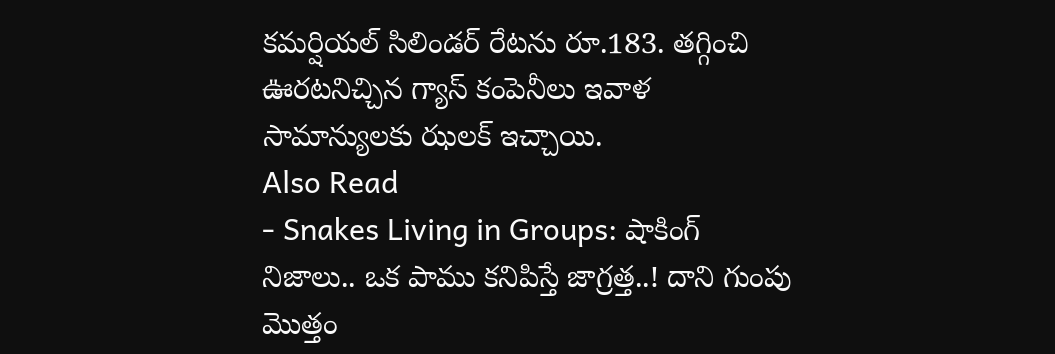కమర్షియల్ సిలిండర్ రేటను రూ.183. తగ్గించి ఊరటనిచ్చిన గ్యాస్ కంపెనీలు ఇవాళ సామాన్యులకు ఝలక్ ఇచ్చాయి.
Also Read
- Snakes Living in Groups: షాకింగ్ నిజాలు.. ఒక పాము కనిపిస్తే జాగ్రత్త..! దాని గుంపు మొత్తం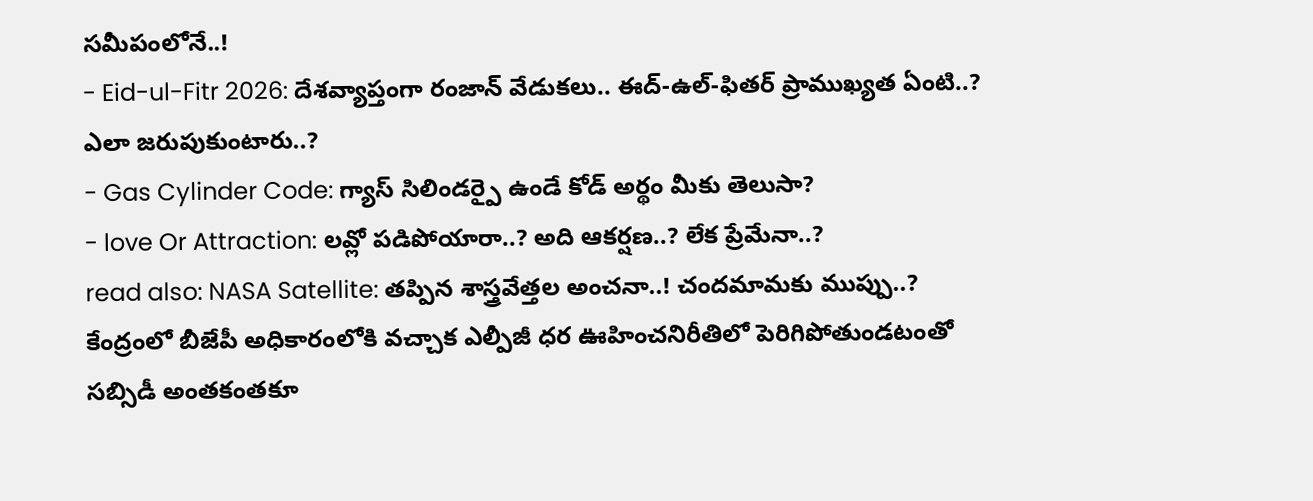సమీపంలోనే..!
- Eid-ul-Fitr 2026: దేశవ్యాప్తంగా రంజాన్ వేడుకలు.. ఈద్-ఉల్-ఫితర్ ప్రాముఖ్యత ఏంటి..? ఎలా జరుపుకుంటారు..?
- Gas Cylinder Code: గ్యాస్ సిలిండర్పై ఉండే కోడ్ అర్థం మీకు తెలుసా?
- love Or Attraction: లవ్లో పడిపోయారా..? అది ఆకర్షణ..? లేక ప్రేమేనా..?
read also: NASA Satellite: తప్పిన శాస్త్రవేత్తల అంచనా..! చందమామకు ముప్పు..?
కేంద్రంలో బీజేపీ అధికారంలోకి వచ్చాక ఎల్పీజీ ధర ఊహించనిరీతిలో పెరిగిపోతుండటంతో సబ్సిడీ అంతకంతకూ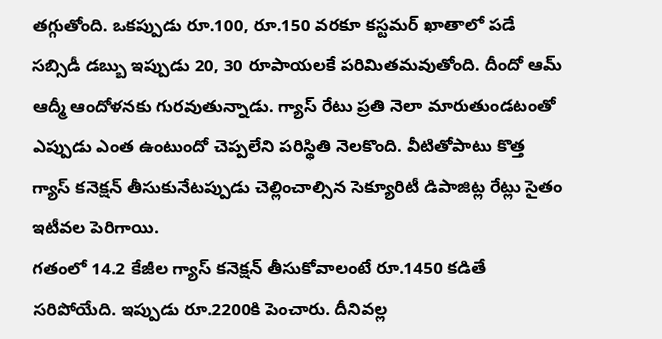తగ్గుతోంది. ఒకప్పుడు రూ.100, రూ.150 వరకూ కస్టమర్ ఖాతాలో పడే సబ్సిడీ డబ్బు ఇప్పుడు 20, 30 రూపాయలకే పరిమితమవుతోంది. దీందో ఆమ్ ఆద్మీ ఆందోళనకు గురవుతున్నాడు. గ్యాస్ రేటు ప్రతి నెలా మారుతుండటంతో ఎప్పుడు ఎంత ఉంటుందో చెప్పలేని పరిస్థితి నెలకొంది. వీటితోపాటు కొత్త గ్యాస్ కనెక్షన్ తీసుకునేటప్పుడు చెల్లించాల్సిన సెక్యూరిటీ డిపాజిట్ల రేట్లు సైతం ఇటీవల పెరిగాయి.
గతంలో 14.2 కేజీల గ్యాస్ కనెక్షన్ తీసుకోవాలంటే రూ.1450 కడితే సరిపోయేది. ఇప్పుడు రూ.2200కి పెంచారు. దీనివల్ల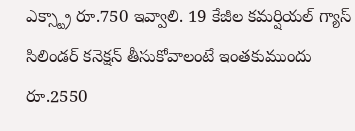ఎక్స్ట్రా రూ.750 ఇవ్వాలి. 19 కేజీల కమర్షియల్ గ్యాస్ సిలిండర్ కనెక్షన్ తీసుకోవాలంటే ఇంతకుముందు రూ.2550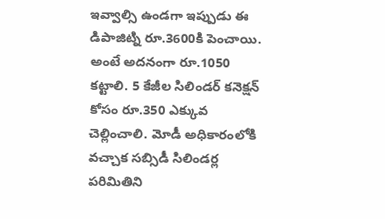ఇవ్వాల్సి ఉండగా ఇప్పుడు ఈ డిపాజిట్ని రూ.3600కి పెంచాయి. అంటే అదనంగా రూ.1050 కట్టాలి. 5 కేజీల సిలిండర్ కనెక్షన్ కోసం రూ.350 ఎక్కువ చెల్లించాలి. మోడీ అధికారంలోకి వచ్చాక సబ్సిడీ సిలిండర్ల పరిమితిని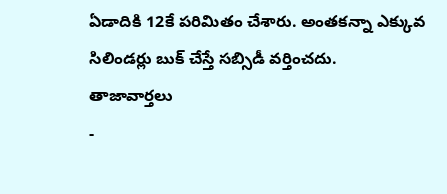ఏడాదికి 12కే పరిమితం చేశారు. అంతకన్నా ఎక్కువ సిలిండర్లు బుక్ చేస్తే సబ్సిడీ వర్తించదు.
తాజావార్తలు
-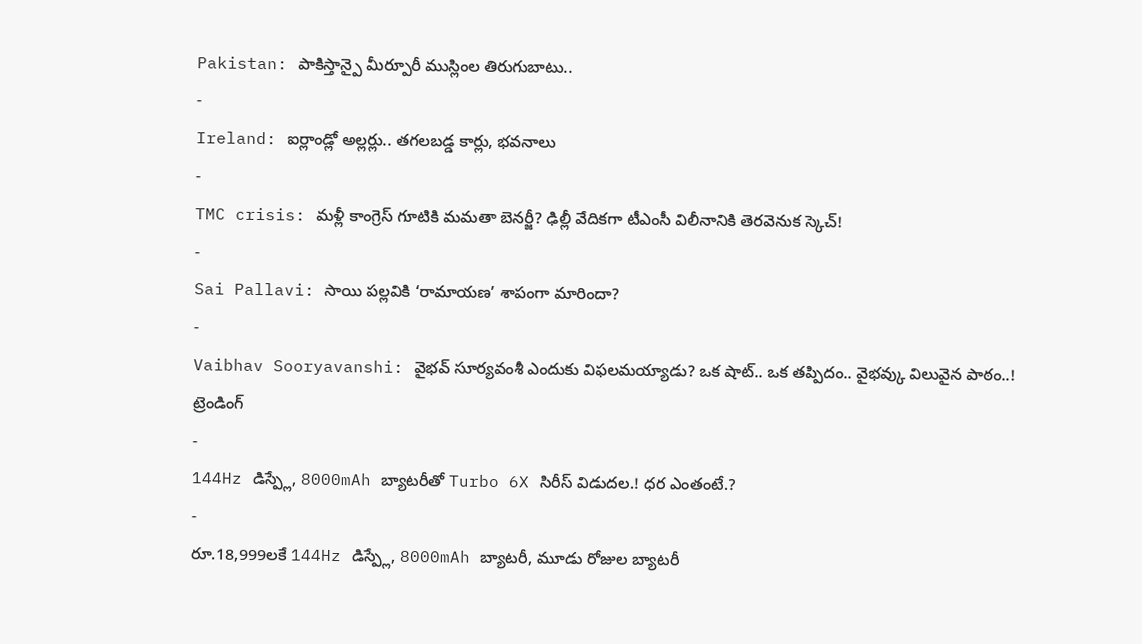Pakistan: పాకిస్తాన్పై మీర్పూరీ ముస్లింల తిరుగుబాటు..
-
Ireland: ఐర్లాండ్లో అల్లర్లు.. తగలబడ్డ కార్లు, భవనాలు
-
TMC crisis: మళ్లీ కాంగ్రెస్ గూటికి మమతా బెనర్జీ? ఢిల్లీ వేదికగా టీఎంసీ విలీనానికి తెరవెనుక స్కెచ్!
-
Sai Pallavi: సాయి పల్లవికి ‘రామాయణ’ శాపంగా మారిందా?
-
Vaibhav Sooryavanshi: వైభవ్ సూర్యవంశీ ఎందుకు విఫలమయ్యాడు? ఒక షాట్.. ఒక తప్పిదం.. వైభవ్కు విలువైన పాఠం..!
ట్రెండింగ్
-
144Hz డిస్ప్లే, 8000mAh బ్యాటరీతో Turbo 6X సిరీస్ విడుదల.! ధర ఎంతంటే.?
-
రూ.18,999లకే 144Hz డిస్ప్లే, 8000mAh బ్యాటరీ, మూడు రోజుల బ్యాటరీ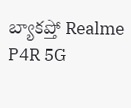బ్యాకప్తో Realme P4R 5G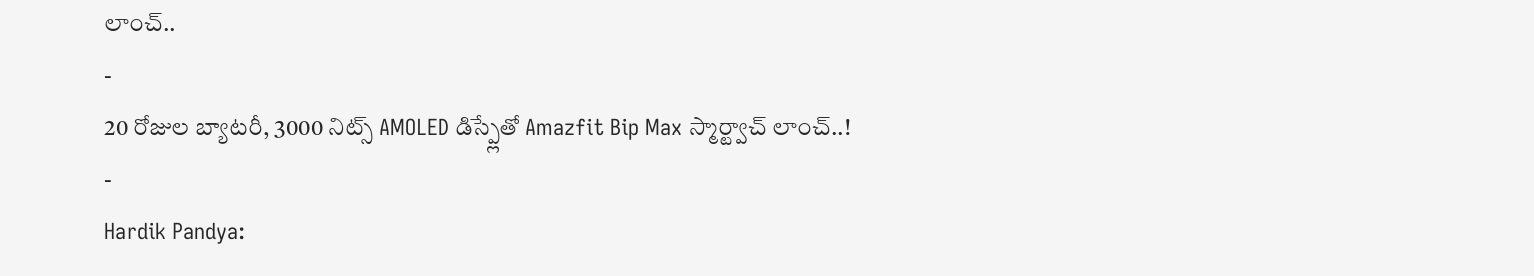లాంచ్..
-
20 రోజుల బ్యాటరీ, 3000 నిట్స్ AMOLED డిస్ప్లేతో Amazfit Bip Max స్మార్ట్వాచ్ లాంచ్..!
-
Hardik Pandya: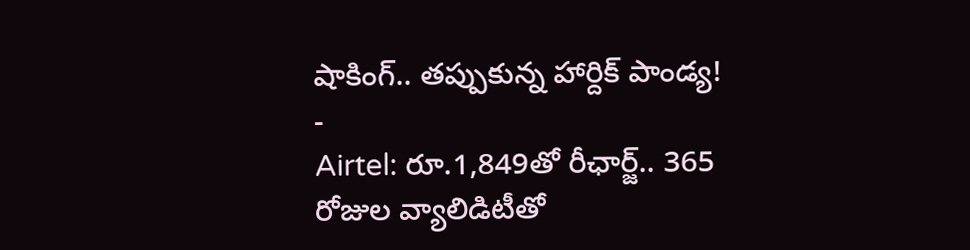షాకింగ్.. తప్పుకున్న హార్దిక్ పాండ్య!
-
Airtel: రూ.1,849తో రీఛార్జ్.. 365 రోజుల వ్యాలిడిటీతో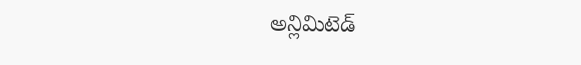అన్లిమిటెడ్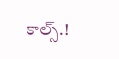కాల్స్.!